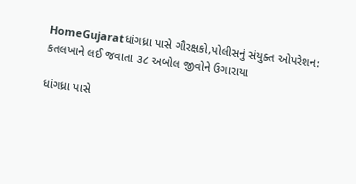HomeGujaratધાંગધ્રા પાસે ગૌરક્ષકો,પોલીસનું સંયુક્ત ઓપરેશન: કતલખાને લઈ જવાતા ૩૮ અબોલ જીવોને ઉગારાયા

ધાંગધ્રા પાસે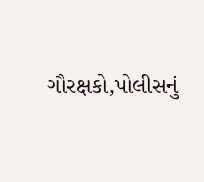ગૌરક્ષકો,પોલીસનું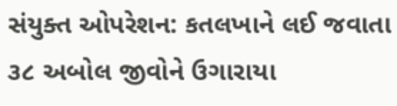સંયુક્ત ઓપરેશન: કતલખાને લઈ જવાતા ૩૮ અબોલ જીવોને ઉગારાયા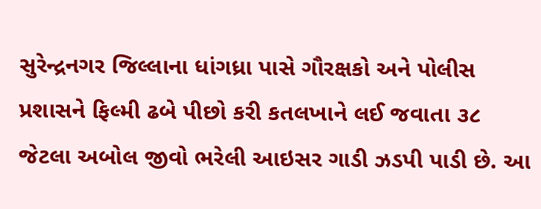સુરેન્દ્રનગર જિલ્લાના ધાંગધ્રા પાસે ગૌરક્ષકો અને પોલીસ પ્રશાસને ફિલ્મી ઢબે પીછો કરી કતલખાને લઈ જવાતા ૩૮ જેટલા અબોલ જીવો ભરેલી આઇસર ગાડી ઝડપી પાડી છે. આ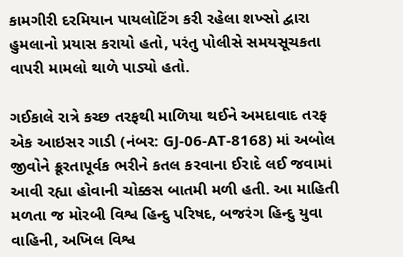કામગીરી દરમિયાન પાયલોટિંગ કરી રહેલા શખ્સો દ્વારા હુમલાનો પ્રયાસ કરાયો હતો, પરંતુ પોલીસે સમયસૂચકતા વાપરી મામલો થાળે પાડ્યો હતો.

ગઈકાલે રાત્રે કચ્છ તરફથી માળિયા થઈને અમદાવાદ તરફ એક આઇસર ગાડી (નંબર: GJ-06-AT-8168) માં અબોલ જીવોને ક્રૂરતાપૂર્વક ભરીને કતલ કરવાના ઈરાદે લઈ જવામાં આવી રહ્યા હોવાની ચોક્કસ બાતમી મળી હતી. આ માહિતી મળતા જ મોરબી વિશ્વ હિન્દુ પરિષદ, બજરંગ હિન્દુ યુવા વાહિની, અખિલ વિશ્વ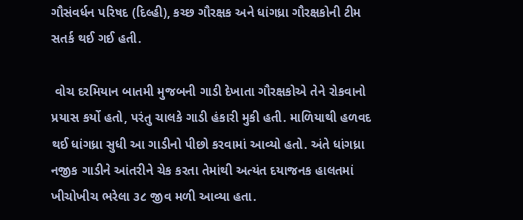ગૌસંવર્ધન પરિષદ (દિલ્હી), કચ્છ ગૌરક્ષક અને ધાંગધ્રા ગૌરક્ષકોની ટીમ સતર્ક થઈ ગઈ હતી.

 વોચ દરમિયાન બાતમી મુજબની ગાડી દેખાતા ગૌરક્ષકોએ તેને રોકવાનો પ્રયાસ કર્યો હતો, પરંતુ ચાલકે ગાડી હંકારી મુકી હતી. માળિયાથી હળવદ થઈ ધાંગધ્રા સુધી આ ગાડીનો પીછો કરવામાં આવ્યો હતો. અંતે ધાંગધ્રા નજીક ગાડીને આંતરીને ચેક કરતા તેમાંથી અત્યંત દયાજનક હાલતમાં ખીચોખીચ ભરેલા ૩૮ જીવ મળી આવ્યા હતા.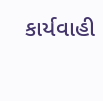કાર્યવાહી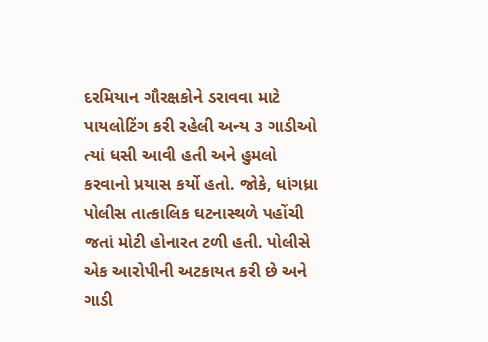દરમિયાન ગૌરક્ષકોને ડરાવવા માટે પાયલોટિંગ કરી રહેલી અન્ય ૩ ગાડીઓ ત્યાં ધસી આવી હતી અને હુમલો કરવાનો પ્રયાસ કર્યો હતો. જોકે, ધાંગધ્રા પોલીસ તાત્કાલિક ઘટનાસ્થળે પહોંચી જતાં મોટી હોનારત ટળી હતી. પોલીસે એક આરોપીની અટકાયત કરી છે અને ગાડી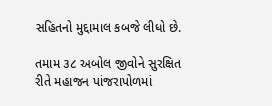સહિતનો મુદ્દામાલ કબજે લીધો છે.

તમામ ૩૮ અબોલ જીવોને સુરક્ષિત રીતે મહાજન પાંજરાપોળમાં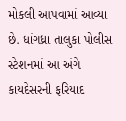મોકલી આપવામાં આવ્યા છે. ધાંગધ્રા તાલુકા પોલીસ સ્ટેશનમાં આ અંગે કાયદેસરની ફરિયાદ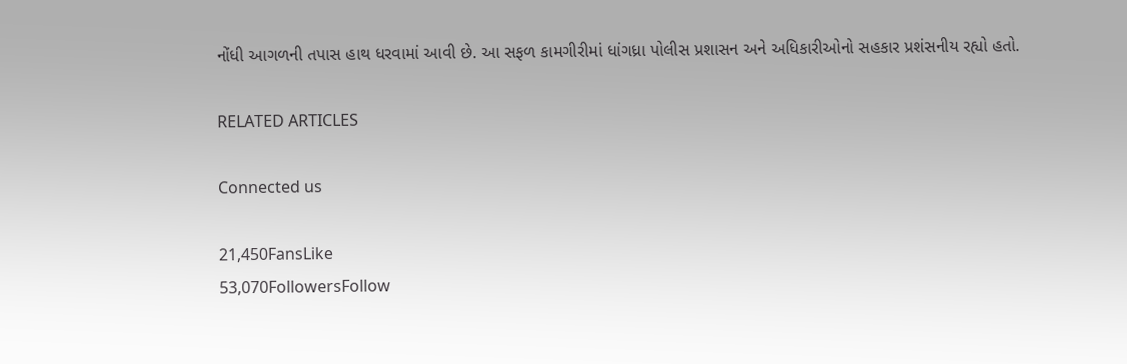નોંધી આગળની તપાસ હાથ ધરવામાં આવી છે. આ સફળ કામગીરીમાં ધાંગધ્રા પોલીસ પ્રશાસન અને અધિકારીઓનો સહકાર પ્રશંસનીય રહ્યો હતો.

RELATED ARTICLES

Connected us

21,450FansLike
53,070FollowersFollow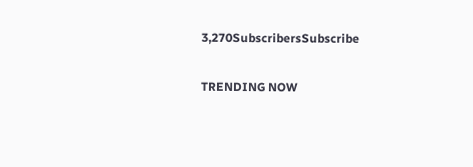3,270SubscribersSubscribe

TRENDING NOW